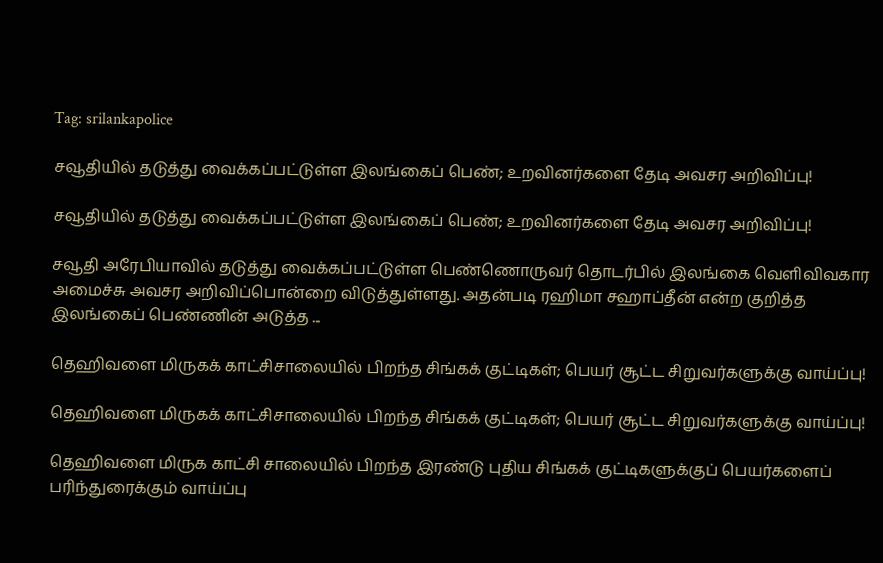Tag: srilankapolice

சவூதியில் தடுத்து வைக்கப்பட்டுள்ள இலங்கைப் பெண்; உறவினர்களை தேடி அவசர அறிவிப்பு!

சவூதியில் தடுத்து வைக்கப்பட்டுள்ள இலங்கைப் பெண்; உறவினர்களை தேடி அவசர அறிவிப்பு!

சவூதி அரேபியாவில் தடுத்து வைக்கப்பட்டுள்ள பெண்ணொருவர் தொடர்பில் இலங்கை வெளிவிவகார அமைச்சு அவசர அறிவிப்பொன்றை விடுத்துள்ளது. அதன்படி ரஹிமா சஹாப்தீன் என்ற குறித்த இலங்கைப் பெண்ணின் அடுத்த ...

தெஹிவளை மிருகக் காட்சிசாலையில் பிறந்த சிங்கக் குட்டிகள்; பெயர் சூட்ட சிறுவர்களுக்கு வாய்ப்பு!

தெஹிவளை மிருகக் காட்சிசாலையில் பிறந்த சிங்கக் குட்டிகள்; பெயர் சூட்ட சிறுவர்களுக்கு வாய்ப்பு!

தெஹிவளை மிருக காட்சி சாலையில் பிறந்த இரண்டு புதிய சிங்கக் குட்டிகளுக்குப் பெயர்களைப் பரிந்துரைக்கும் வாய்ப்பு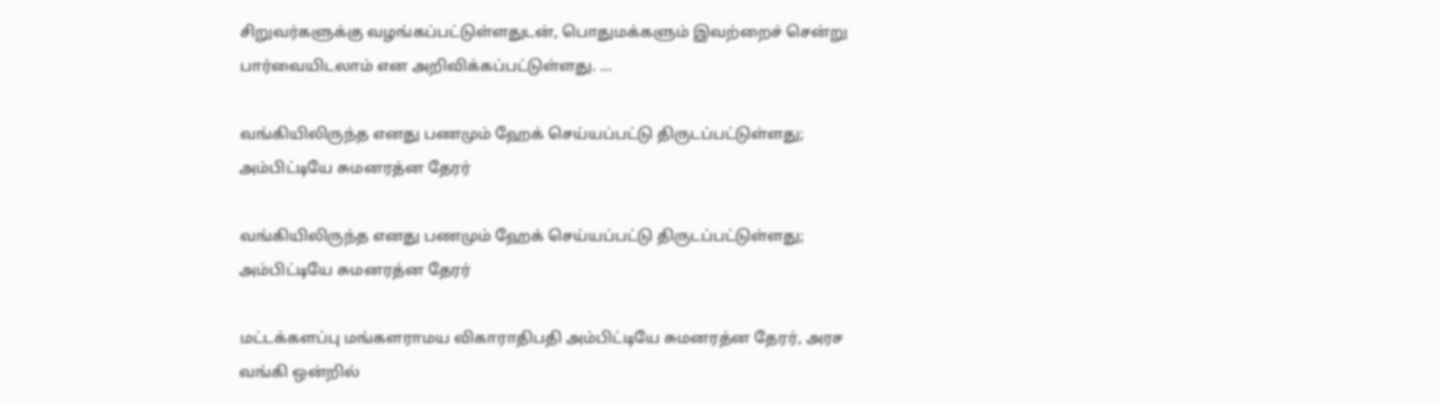சிறுவர்களுக்கு வழங்கப்பட்டுள்ளதுடன், பொதுமக்களும் இவற்றைச் சென்று பார்வையிடலாம் என அறிவிக்கப்பட்டுள்ளது. ...

வங்கியிலிருந்த எனது பணமும் ஹேக் செய்யப்பட்டு திருடப்பட்டுள்ளது; அம்பிட்டியே சுமனரத்ன தேரர்

வங்கியிலிருந்த எனது பணமும் ஹேக் செய்யப்பட்டு திருடப்பட்டுள்ளது; அம்பிட்டியே சுமனரத்ன தேரர்

மட்டக்களப்பு மங்களராமய விகாராதிபதி அம்பிட்டியே சுமனரத்ன தேரர், அரச வங்கி ஒன்றில்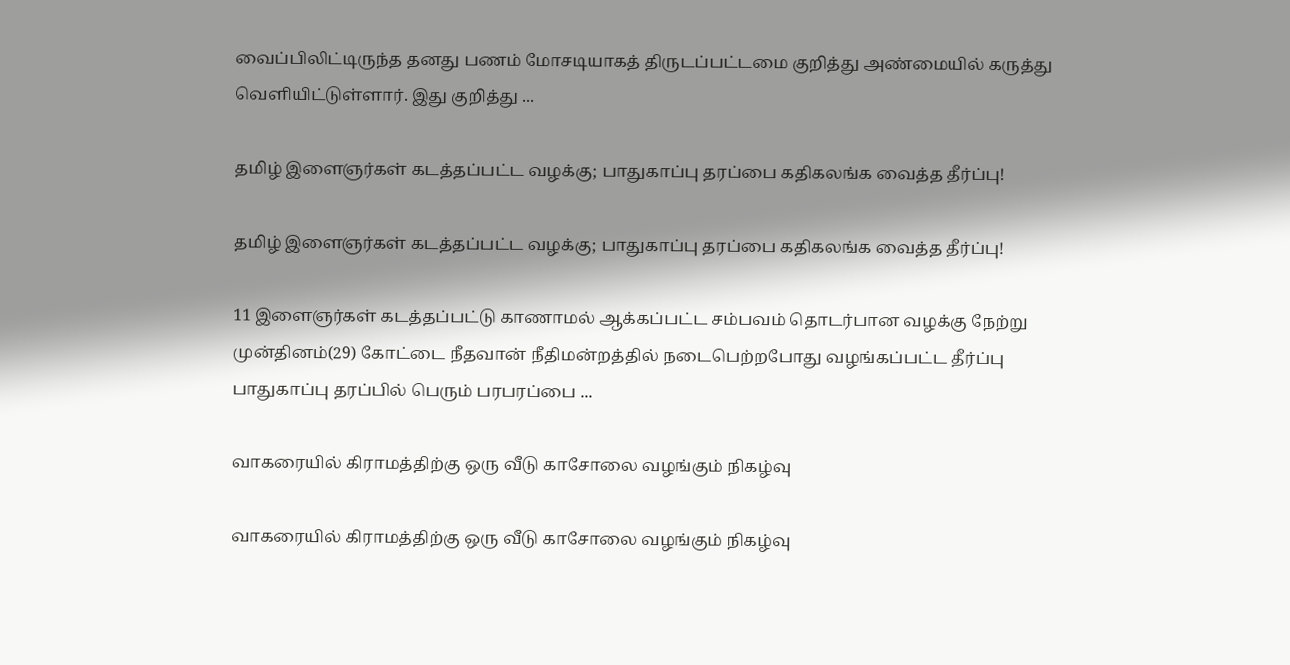வைப்பிலிட்டிருந்த தனது பணம் மோசடியாகத் திருடப்பட்டமை குறித்து அண்மையில் கருத்து வெளியிட்டுள்ளார். இது குறித்து ...

தமிழ் இளைஞர்கள் கடத்தப்பட்ட வழக்கு; பாதுகாப்பு தரப்பை கதிகலங்க வைத்த தீர்ப்பு!

தமிழ் இளைஞர்கள் கடத்தப்பட்ட வழக்கு; பாதுகாப்பு தரப்பை கதிகலங்க வைத்த தீர்ப்பு!

11 இளைஞர்கள் கடத்தப்பட்டு காணாமல் ஆக்கப்பட்ட சம்பவம் தொடர்பான வழக்கு நேற்று முன்தினம்(29) கோட்டை நீதவான் நீதிமன்றத்தில் நடைபெற்றபோது வழங்கப்பட்ட தீர்ப்பு பாதுகாப்பு தரப்பில் பெரும் பரபரப்பை ...

வாகரையில் கிராமத்திற்கு ஒரு வீடு காசோலை வழங்கும் நிகழ்வு

வாகரையில் கிராமத்திற்கு ஒரு வீடு காசோலை வழங்கும் நிகழ்வு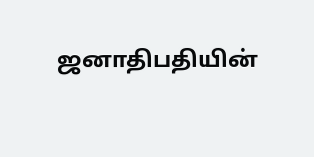ஜனாதிபதியின்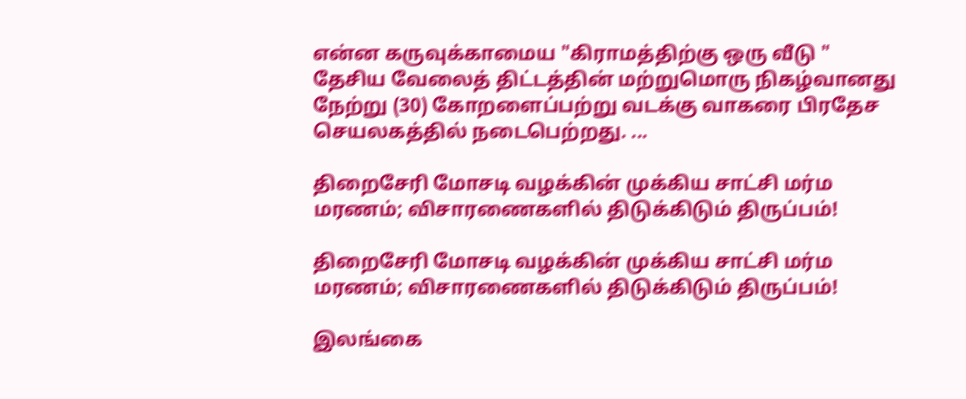என்ன கருவுக்காமைய "கிராமத்திற்கு ஒரு வீடு " தேசிய வேலைத் திட்டத்தின் மற்றுமொரு நிகழ்வானது நேற்று (30) கோறளைப்பற்று வடக்கு வாகரை பிரதேச செயலகத்தில் நடைபெற்றது. ...

திறைசேரி மோசடி வழக்கின் முக்கிய சாட்சி மர்ம மரணம்; விசாரணைகளில் திடுக்கிடும் திருப்பம்!

திறைசேரி மோசடி வழக்கின் முக்கிய சாட்சி மர்ம மரணம்; விசாரணைகளில் திடுக்கிடும் திருப்பம்!

இலங்கை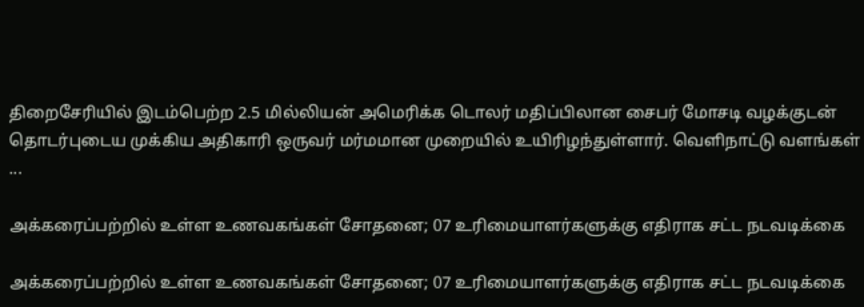திறைசேரியில் இடம்பெற்ற 2.5 மில்லியன் அமெரிக்க டொலர் மதிப்பிலான சைபர் மோசடி வழக்குடன் தொடர்புடைய முக்கிய அதிகாரி ஒருவர் மர்மமான முறையில் உயிரிழந்துள்ளார். வெளிநாட்டு வளங்கள் ...

அக்கரைப்பற்றில் உள்ள உணவகங்கள் சோதனை; 07 உரிமையாளர்களுக்கு எதிராக சட்ட நடவடிக்கை

அக்கரைப்பற்றில் உள்ள உணவகங்கள் சோதனை; 07 உரிமையாளர்களுக்கு எதிராக சட்ட நடவடிக்கை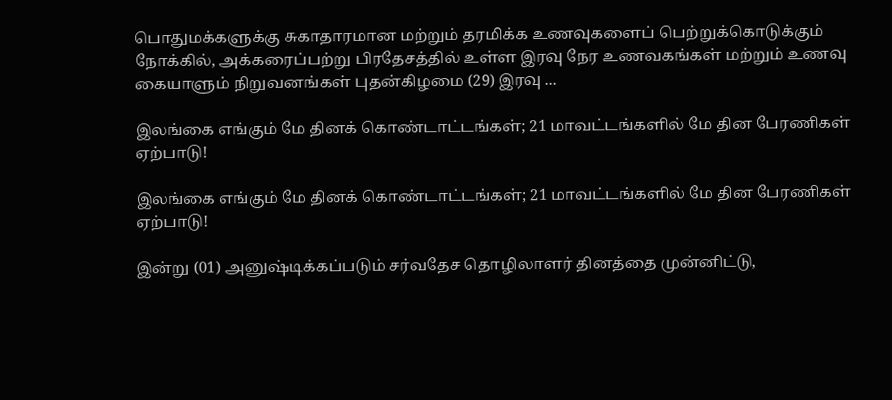பொதுமக்களுக்கு சுகாதாரமான மற்றும் தரமிக்க உணவுகளைப் பெற்றுக்கொடுக்கும் நோக்கில், அக்கரைப்பற்று பிரதேசத்தில் உள்ள இரவு நேர உணவகங்கள் மற்றும் உணவு கையாளும் நிறுவனங்கள் புதன்கிழமை (29) இரவு ...

இலங்கை எங்கும் மே தினக் கொண்டாட்டங்கள்; 21 மாவட்டங்களில் மே தின பேரணிகள் ஏற்பாடு!

இலங்கை எங்கும் மே தினக் கொண்டாட்டங்கள்; 21 மாவட்டங்களில் மே தின பேரணிகள் ஏற்பாடு!

இன்று (01) அனுஷ்டிக்கப்படும் சர்வதேச தொழிலாளர் தினத்தை முன்னிட்டு,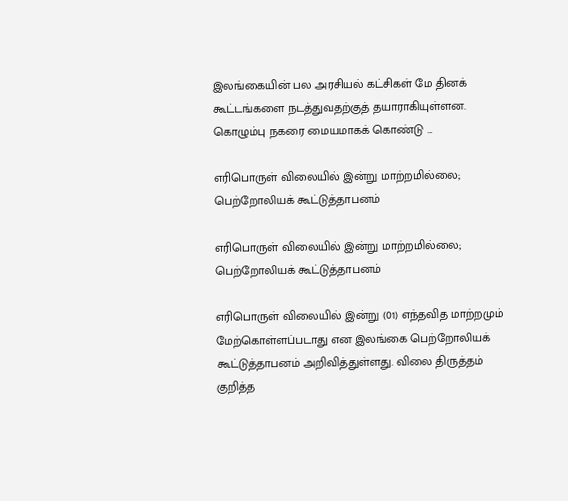இலங்கையின் பல அரசியல் கட்சிகள் மே தினக் கூட்டங்களை நடத்துவதற்குத் தயாராகியுள்ளன. கொழும்பு நகரை மையமாகக் கொண்டு ...

எரிபொருள் விலையில் இன்று மாற்றமில்லை; பெற்றோலியக் கூட்டுத்தாபனம்

எரிபொருள் விலையில் இன்று மாற்றமில்லை; பெற்றோலியக் கூட்டுத்தாபனம்

எரிபொருள் விலையில் இன்று (01) எந்தவித மாற்றமும் மேற்கொள்ளப்படாது என இலங்கை பெற்றோலியக் கூட்டுத்தாபனம் அறிவித்துள்ளது. விலை திருத்தம் குறித்த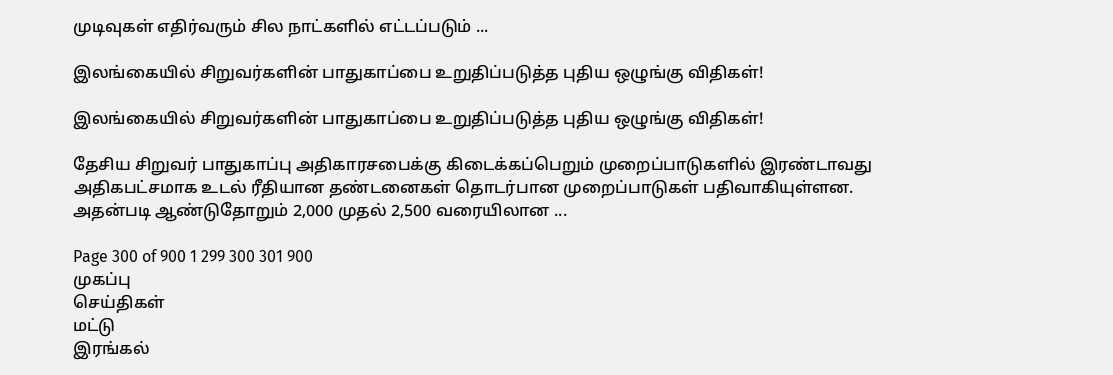முடிவுகள் எதிர்வரும் சில நாட்களில் எட்டப்படும் ...

இலங்கையில் சிறுவர்களின் பாதுகாப்பை உறுதிப்படுத்த புதிய ஒழுங்கு விதிகள்!

இலங்கையில் சிறுவர்களின் பாதுகாப்பை உறுதிப்படுத்த புதிய ஒழுங்கு விதிகள்!

தேசிய சிறுவர் பாதுகாப்பு அதிகாரசபைக்கு கிடைக்கப்பெறும் முறைப்பாடுகளில் இரண்டாவது அதிகபட்சமாக உடல் ரீதியான தண்டனைகள் தொடர்பான முறைப்பாடுகள் பதிவாகியுள்ளன. அதன்படி ஆண்டுதோறும் 2,000 முதல் 2,500 வரையிலான ...

Page 300 of 900 1 299 300 301 900
முகப்பு
செய்திகள்
மட்டு
இரங்கல்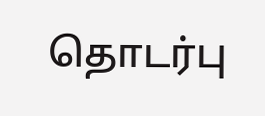தொடர்பு